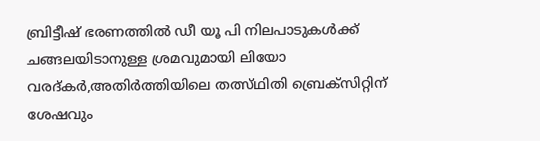ബ്രിട്ടീഷ് ഭരണത്തില്‍ ഡീ യൂ പി നിലപാടുകള്‍ക്ക് ചങ്ങലയിടാനുള്ള ശ്രമവുമായി ലിയോ വരദ്കര്‍,അതിര്‍ത്തിയിലെ തത്സ്ഥിതി ബ്രെക്‌സിറ്റിന് ശേഷവും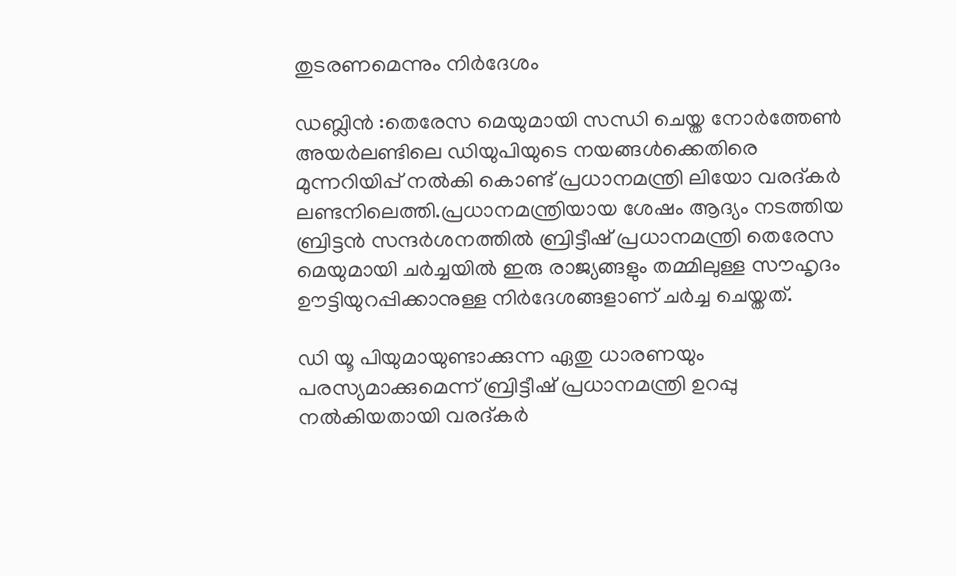തുടരണമെന്നും നിര്‍ദേശം

ഡബ്ലിന്‍ :തെരേസ മെയുമായി സന്ധി ചെയ്ത നോര്‍ത്തേണ്‍ അയര്‍ലണ്ടിലെ ഡിയുപിയുടെ നയങ്ങള്‍ക്കെതിരെ മുന്നറിയിപ്പ് നല്‍കി കൊണ്ട് പ്രധാനമന്ത്രി ലിയോ വരദ്കര്‍ ലണ്ടനിലെത്തി.പ്രധാനമന്ത്രിയായ ശേഷം ആദ്യം നടത്തിയ ബ്രിട്ടന്‍ സന്ദര്‍ശനത്തില്‍ ബ്രിട്ടീഷ് പ്രധാനമന്ത്രി തെരേസ മെയുമായി ചര്‍ച്ചയില്‍ ഇരു രാജ്യങ്ങളും തമ്മിലുള്ള സൗഹൃദം ഊട്ടിയുറപ്പിക്കാനുള്ള നിര്‍ദേശങ്ങളാണ് ചര്‍ച്ച ചെയ്തത്.

ഡി യൂ പിയുമായുണ്ടാക്കുന്ന ഏതു ധാരണയും പരസ്യമാക്കുമെന്ന് ബ്രിട്ടീഷ് പ്രധാനമന്ത്രി ഉറപ്പു നല്‍കിയതായി വരദ്കര്‍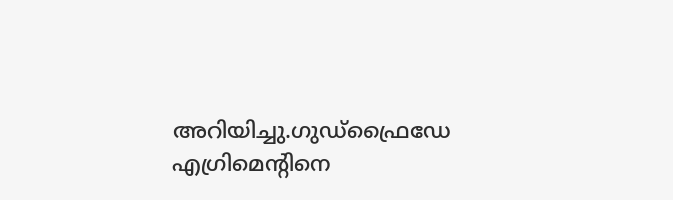അറിയിച്ചു.ഗുഡ്ഫ്രൈഡേ എഗ്രിമെന്റിനെ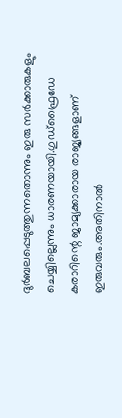ദുര്‍ബലപ്പെടുത്തുന്നതൊന്നും ഇരു സര്‍ക്കാരുകളും ചെയ്യില്ലെന്നും ധാരണയായി.ഗുഡ്ഫ്രൈഡേ കരാറിന്റെ ജാമ്യക്കാരായ രാജ്യങ്ങളാണ് ഇരുവരും.അതിനാല്‍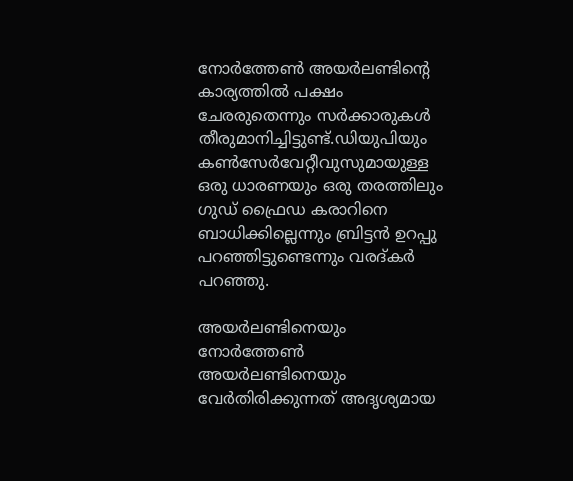നോര്‍ത്തേണ്‍ അയര്‍ലണ്ടിന്റെ കാര്യത്തില്‍ പക്ഷം ചേരരുതെന്നും സര്‍ക്കാരുകള്‍ തീരുമാനിച്ചിട്ടുണ്ട്.ഡിയുപിയും കണ്‍സേര്‍വേറ്റീവുസുമായുള്ള ഒരു ധാരണയും ഒരു തരത്തിലും ഗുഡ് ഫ്രൈഡ കരാറിനെ ബാധിക്കില്ലെന്നും ബ്രിട്ടന്‍ ഉറപ്പു പറഞ്ഞിട്ടുണ്ടെന്നും വരദ്കര്‍ പറഞ്ഞു.

അയര്‍ലണ്ടിനെയും നോര്‍ത്തേണ്‍ അയര്‍ലണ്ടിനെയും വേര്‍തിരിക്കുന്നത് അദൃശ്യമായ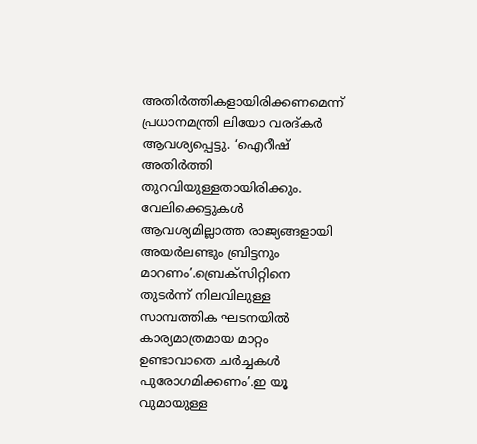അതിര്‍ത്തികളായിരിക്കണമെന്ന് പ്രധാനമന്ത്രി ലിയോ വരദ്കര്‍ ആവശ്യപ്പെട്ടു. ‘ഐറീഷ് അതിര്‍ത്തി തുറവിയുള്ളതായിരിക്കും. വേലിക്കെട്ടുകള്‍ ആവശ്യമില്ലാത്ത രാജ്യങ്ങളായി അയര്‍ലണ്ടും ബ്രിട്ടനും മാറണം’.ബ്രെക്‌സിറ്റിനെ തുടര്‍ന്ന് നിലവിലുള്ള സാമ്പത്തിക ഘടനയില്‍ കാര്യമാത്രമായ മാറ്റം ഉണ്ടാവാതെ ചര്‍ച്ചകള്‍ പുരോഗമിക്കണം’.ഇ യൂ വുമായുള്ള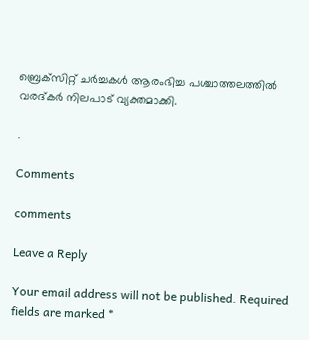ബ്രെക്‌സിറ്റ് ചര്‍ച്ചകള്‍ ആരംഭിച്ച പശ്ചാത്തലത്തില്‍ വരദ്കര്‍ നിലപാട് വ്യക്തമാക്കി.

.

Comments

comments

Leave a Reply

Your email address will not be published. Required fields are marked *